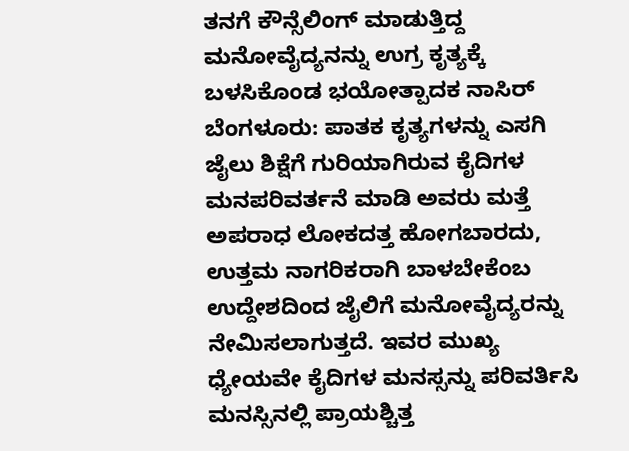ತನಗೆ ಕೌನ್ಸೆಲಿಂಗ್ ಮಾಡುತ್ತಿದ್ದ ಮನೋವೈದ್ಯನನ್ನು ಉಗ್ರ ಕೃತ್ಯಕ್ಕೆ ಬಳಸಿಕೊಂಡ ಭಯೋತ್ಪಾದಕ ನಾಸಿರ್
ಬೆಂಗಳೂರು: ಪಾತಕ ಕೃತ್ಯಗಳನ್ನು ಎಸಗಿ ಜೈಲು ಶಿಕ್ಷೆಗೆ ಗುರಿಯಾಗಿರುವ ಕೈದಿಗಳ ಮನಪರಿವರ್ತನೆ ಮಾಡಿ ಅವರು ಮತ್ತೆ ಅಪರಾಧ ಲೋಕದತ್ತ ಹೋಗಬಾರದು, ಉತ್ತಮ ನಾಗರಿಕರಾಗಿ ಬಾಳಬೇಕೆಂಬ ಉದ್ದೇಶದಿಂದ ಜೈಲಿಗೆ ಮನೋವೈದ್ಯರನ್ನು ನೇಮಿಸಲಾಗುತ್ತದೆ. ಇವರ ಮುಖ್ಯ ಧ್ಯೇಯವೇ ಕೈದಿಗಳ ಮನಸ್ಸನ್ನು ಪರಿವರ್ತಿಸಿ ಮನಸ್ಸಿನಲ್ಲಿ ಪ್ರಾಯಶ್ಚಿತ್ತ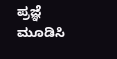ಪ್ರಜ್ಞೆ ಮೂಡಿಸಿ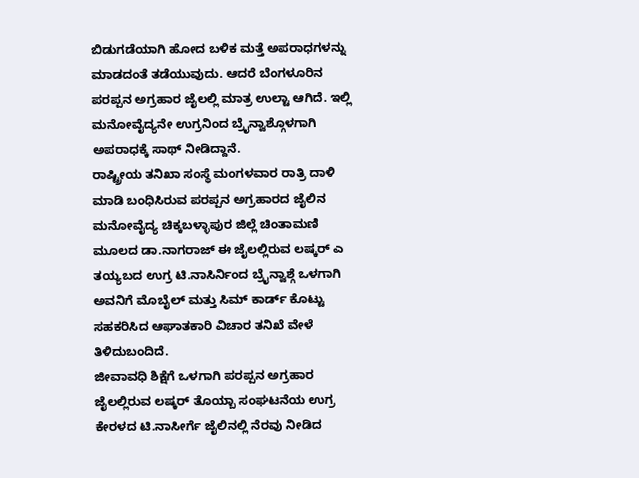ಬಿಡುಗಡೆಯಾಗಿ ಹೋದ ಬಳಿಕ ಮತ್ತೆ ಅಪರಾಧಗಳನ್ನು ಮಾಡದಂತೆ ತಡೆಯುವುದು. ಆದರೆ ಬೆಂಗಳೂರಿನ ಪರಪ್ಪನ ಅಗ್ರಹಾರ ಜೈಲಲ್ಲಿ ಮಾತ್ರ ಉಲ್ಟಾ ಆಗಿದೆ. ಇಲ್ಲಿ ಮನೋವೈದ್ಯನೇ ಉಗ್ರನಿಂದ ಬ್ರೈನ್ವಾಶ್ಗೊಳಗಾಗಿ ಅಪರಾಧಕ್ಕೆ ಸಾಥ್ ನೀಡಿದ್ದಾನೆ.
ರಾಷ್ಟ್ರೀಯ ತನಿಖಾ ಸಂಸ್ಥೆ ಮಂಗಳವಾರ ರಾತ್ರಿ ದಾಳಿ ಮಾಡಿ ಬಂಧಿಸಿರುವ ಪರಪ್ಪನ ಅಗ್ರಹಾರದ ಜೈಲಿನ ಮನೋವೈದ್ಯ ಚಿಕ್ಕಬಳ್ಳಾಪುರ ಜಿಲ್ಲೆ ಚಿಂತಾಮಣಿ ಮೂಲದ ಡಾ.ನಾಗರಾಜ್ ಈ ಜೈಲಲ್ಲಿರುವ ಲಷ್ಕರ್ ಎ ತಯ್ಯಬದ ಉಗ್ರ ಟಿ.ನಾಸಿರ್ನಿಂದ ಬ್ರೈನ್ವಾಶ್ಗೆ ಒಳಗಾಗಿ ಅವನಿಗೆ ಮೊಬೈಲ್ ಮತ್ತು ಸಿಮ್ ಕಾರ್ಡ್ ಕೊಟ್ಟು ಸಹಕರಿಸಿದ ಆಘಾತಕಾರಿ ವಿಚಾರ ತನಿಖೆ ವೇಳೆ ತಿಳಿದುಬಂದಿದೆ.
ಜೀವಾವಧಿ ಶಿಕ್ಷೆಗೆ ಒಳಗಾಗಿ ಪರಪ್ಪನ ಅಗ್ರಹಾರ ಜೈಲಲ್ಲಿರುವ ಲಷ್ಕರ್ ತೊಯ್ಬಾ ಸಂಘಟನೆಯ ಉಗ್ರ ಕೇರಳದ ಟಿ.ನಾಸೀರ್ಗೆ ಜೈಲಿನಲ್ಲಿ ನೆರವು ನೀಡಿದ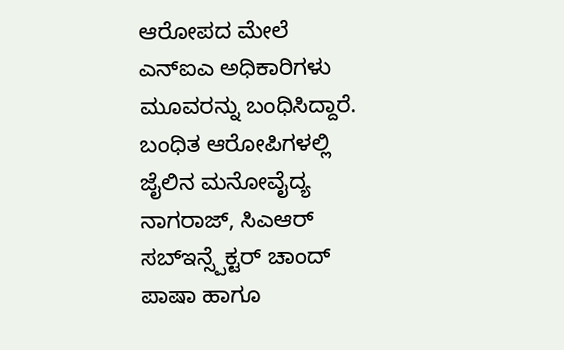ಆರೋಪದ ಮೇಲೆ ಎನ್ಐಎ ಅಧಿಕಾರಿಗಳು ಮೂವರನ್ನು ಬಂಧಿಸಿದ್ದಾರೆ. ಬಂಧಿತ ಆರೋಪಿಗಳಲ್ಲಿ ಜೈಲಿನ ಮನೋವೈದ್ಯ ನಾಗರಾಜ್, ಸಿಎಆರ್ ಸಬ್ಇನ್ಸ್ಪೆಕ್ಟರ್ ಚಾಂದ್ ಪಾಷಾ ಹಾಗೂ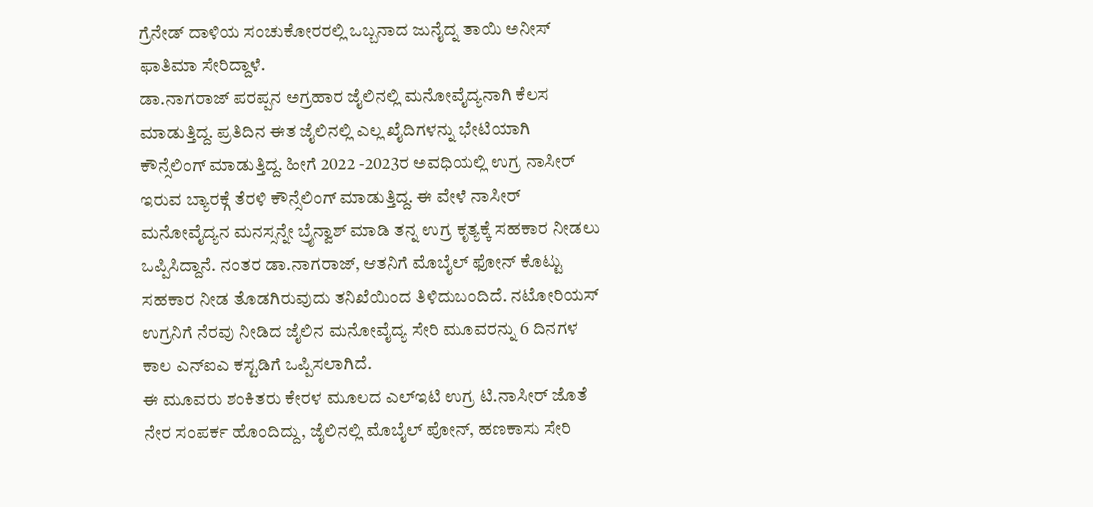ಗ್ರೆನೇಡ್ ದಾಳಿಯ ಸಂಚುಕೋರರಲ್ಲಿ ಒಬ್ಬನಾದ ಜುನೈದ್ನ ತಾಯಿ ಅನೀಸ್ ಫಾತಿಮಾ ಸೇರಿದ್ದಾಳೆ.
ಡಾ.ನಾಗರಾಜ್ ಪರಪ್ಪನ ಅಗ್ರಹಾರ ಜೈಲಿನಲ್ಲಿ ಮನೋವೈದ್ಯನಾಗಿ ಕೆಲಸ ಮಾಡುತ್ತಿದ್ದ. ಪ್ರತಿದಿನ ಈತ ಜೈಲಿನಲ್ಲಿ ಎಲ್ಲ ಖೈದಿಗಳನ್ನು ಭೇಟಿಯಾಗಿ ಕೌನ್ಸೆಲಿಂಗ್ ಮಾಡುತ್ತಿದ್ದ. ಹೀಗೆ 2022 -2023ರ ಅವಧಿಯಲ್ಲಿ ಉಗ್ರ ನಾಸೀರ್ ಇರುವ ಬ್ಯಾರಕ್ಗೆ ತೆರಳಿ ಕೌನ್ಸೆಲಿಂಗ್ ಮಾಡುತ್ತಿದ್ದ. ಈ ವೇಳೆ ನಾಸೀರ್ ಮನೋವೈದ್ಯನ ಮನಸ್ಸನ್ನೇ ಬ್ರೈನ್ವಾಶ್ ಮಾಡಿ ತನ್ನ ಉಗ್ರ ಕೃತ್ಯಕ್ಕೆ ಸಹಕಾರ ನೀಡಲು ಒಪ್ಪಿಸಿದ್ದಾನೆ. ನಂತರ ಡಾ.ನಾಗರಾಜ್, ಆತನಿಗೆ ಮೊಬೈಲ್ ಫೋನ್ ಕೊಟ್ಟು ಸಹಕಾರ ನೀಡ ತೊಡಗಿರುವುದು ತನಿಖೆಯಿಂದ ತಿಳಿದುಬಂದಿದೆ. ನಟೋರಿಯಸ್ ಉಗ್ರನಿಗೆ ನೆರವು ನೀಡಿದ ಜೈಲಿನ ಮನೋವೈದ್ಯ ಸೇರಿ ಮೂವರನ್ನು 6 ದಿನಗಳ ಕಾಲ ಎನ್ಐಎ ಕಸ್ಟಡಿಗೆ ಒಪ್ಪಿಸಲಾಗಿದೆ.
ಈ ಮೂವರು ಶಂಕಿತರು ಕೇರಳ ಮೂಲದ ಎಲ್ಇಟಿ ಉಗ್ರ ಟಿ.ನಾಸೀರ್ ಜೊತೆ ನೇರ ಸಂಪರ್ಕ ಹೊಂದಿದ್ದು, ಜೈಲಿನಲ್ಲಿ ಮೊಬೈಲ್ ಪೋನ್, ಹಣಕಾಸು ಸೇರಿ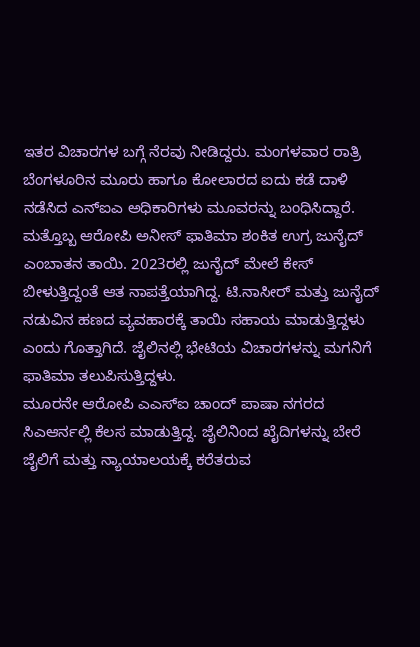ಇತರ ವಿಚಾರಗಳ ಬಗ್ಗೆ ನೆರವು ನೀಡಿದ್ದರು. ಮಂಗಳವಾರ ರಾತ್ರಿ ಬೆಂಗಳೂರಿನ ಮೂರು ಹಾಗೂ ಕೋಲಾರದ ಐದು ಕಡೆ ದಾಳಿ ನಡೆಸಿದ ಎನ್ಐಎ ಅಧಿಕಾರಿಗಳು ಮೂವರನ್ನು ಬಂಧಿಸಿದ್ದಾರೆ.
ಮತ್ತೊಬ್ಬ ಆರೋಪಿ ಅನೀಸ್ ಫಾತಿಮಾ ಶಂಕಿತ ಉಗ್ರ ಜುನೈದ್ ಎಂಬಾತನ ತಾಯಿ. 2023ರಲ್ಲಿ ಜುನೈದ್ ಮೇಲೆ ಕೇಸ್ ಬೀಳುತ್ತಿದ್ದಂತೆ ಆತ ನಾಪತ್ತೆಯಾಗಿದ್ದ. ಟಿ.ನಾಸೀರ್ ಮತ್ತು ಜುನೈದ್ ನಡುವಿನ ಹಣದ ವ್ಯವಹಾರಕ್ಕೆ ತಾಯಿ ಸಹಾಯ ಮಾಡುತ್ತಿದ್ದಳು ಎಂದು ಗೊತ್ತಾಗಿದೆ. ಜೈಲಿನಲ್ಲಿ ಭೇಟಿಯ ವಿಚಾರಗಳನ್ನು ಮಗನಿಗೆ ಫಾತಿಮಾ ತಲುಪಿಸುತ್ತಿದ್ದಳು.
ಮೂರನೇ ಆರೋಪಿ ಎಎಸ್ಐ ಚಾಂದ್ ಪಾಷಾ ನಗರದ ಸಿಎಆರ್ನಲ್ಲಿ ಕೆಲಸ ಮಾಡುತ್ತಿದ್ದ. ಜೈಲಿನಿಂದ ಖೈದಿಗಳನ್ನು ಬೇರೆ ಜೈಲಿಗೆ ಮತ್ತು ನ್ಯಾಯಾಲಯಕ್ಕೆ ಕರೆತರುವ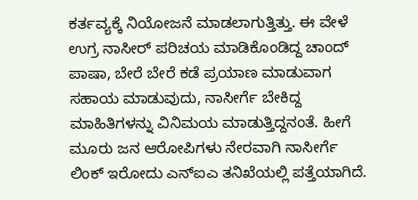ಕರ್ತವ್ಯಕ್ಕೆ ನಿಯೋಜನೆ ಮಾಡಲಾಗುತ್ತಿತ್ತು. ಈ ವೇಳೆ ಉಗ್ರ ನಾಸೀರ್ ಪರಿಚಯ ಮಾಡಿಕೊಂಡಿದ್ದ ಚಾಂದ್ ಪಾಷಾ, ಬೇರೆ ಬೇರೆ ಕಡೆ ಪ್ರಯಾಣ ಮಾಡುವಾಗ ಸಹಾಯ ಮಾಡುವುದು, ನಾಸೀರ್ಗೆ ಬೇಕಿದ್ದ ಮಾಹಿತಿಗಳನ್ನು ವಿನಿಮಯ ಮಾಡುತ್ತಿದ್ದನಂತೆ. ಹೀಗೆ ಮೂರು ಜನ ಆರೋಪಿಗಳು ನೇರವಾಗಿ ನಾಸೀರ್ಗೆ ಲಿಂಕ್ ಇರೋದು ಎನ್ಐಎ ತನಿಖೆಯಲ್ಲಿ ಪತ್ತೆಯಾಗಿದೆ.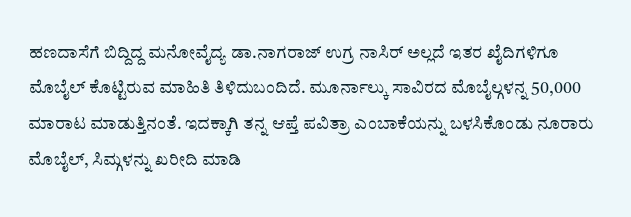ಹಣದಾಸೆಗೆ ಬಿದ್ದಿದ್ದ ಮನೋವೈದ್ಯ ಡಾ.ನಾಗರಾಜ್ ಉಗ್ರ ನಾಸಿರ್ ಅಲ್ಲದೆ ಇತರ ಖೈದಿಗಳಿಗೂ ಮೊಬೈಲ್ ಕೊಟ್ಟಿರುವ ಮಾಹಿತಿ ತಿಳಿದುಬಂದಿದೆ. ಮೂರ್ನಾಲ್ಕು ಸಾವಿರದ ಮೊಬೈಲ್ಗಳನ್ನ 50,000 ಮಾರಾಟ ಮಾಡುತ್ತಿನಂತೆ. ಇದಕ್ಕಾಗಿ ತನ್ನ ಆಪ್ತೆ ಪವಿತ್ರಾ ಎಂಬಾಕೆಯನ್ನು ಬಳಸಿಕೊಂಡು ನೂರಾರು ಮೊಬೈಲ್, ಸಿಮ್ಗಳನ್ನು ಖರೀದಿ ಮಾಡಿ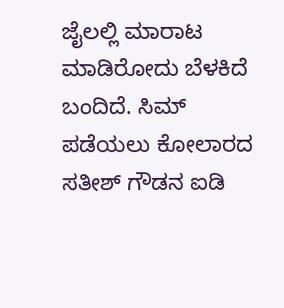ಜೈಲಲ್ಲಿ ಮಾರಾಟ ಮಾಡಿರೋದು ಬೆಳಕಿದೆ ಬಂದಿದೆ. ಸಿಮ್ ಪಡೆಯಲು ಕೋಲಾರದ ಸತೀಶ್ ಗೌಡನ ಐಡಿ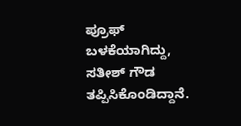ಪ್ರೂಫ್ ಬಳಕೆಯಾಗಿದ್ದು, ಸತೀಶ್ ಗೌಡ ತಪ್ಪಿಸಿಕೊಂಡಿದ್ದಾನೆ.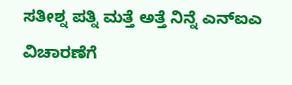ಸತೀಶ್ನ ಪತ್ನಿ ಮತ್ತೆ ಅತ್ತೆ ನಿನ್ನೆ ಎನ್ಐಎ ವಿಚಾರಣೆಗೆ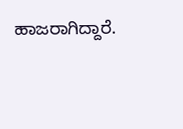ಹಾಜರಾಗಿದ್ದಾರೆ.